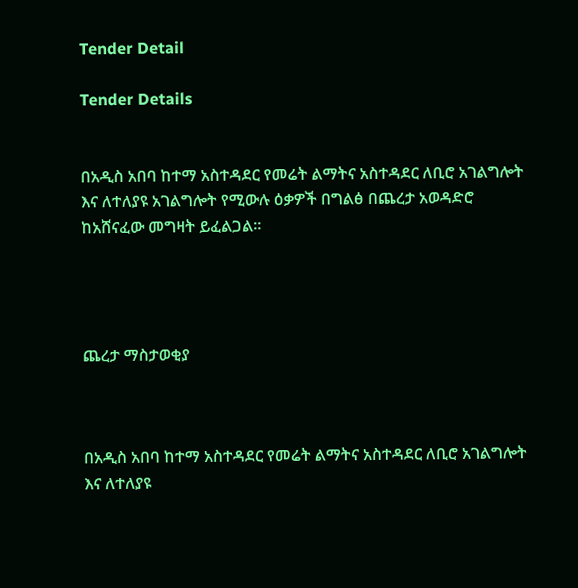Tender Detail

Tender Details


በአዲስ አበባ ከተማ አስተዳደር የመሬት ልማትና አስተዳደር ለቢሮ አገልግሎት እና ለተለያዩ አገልግሎት የሚውሉ ዕቃዎች በግልፅ በጨረታ አወዳድሮ ከአሸናፈው መግዛት ይፈልጋል፡፡




ጨረታ ማስታወቂያ



በአዲስ አበባ ከተማ አስተዳደር የመሬት ልማትና አስተዳደር ለቢሮ አገልግሎት እና ለተለያዩ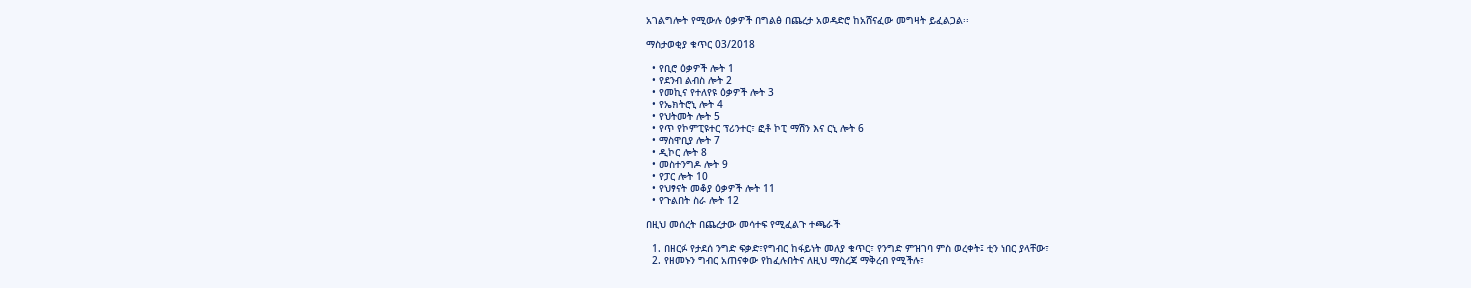አገልግሎት የሚውሉ ዕቃዎች በግልፅ በጨረታ አወዳድሮ ከአሸናፈው መግዛት ይፈልጋል፡፡

ማስታወቂያ ቁጥር 03/2018

  • የቢሮ ዕቃዎች ሎት 1
  • የደንብ ልብስ ሎት 2
  • የመኪና የተለየዩ ዕቃዎች ሎት 3
  • የኤክትሮኒ ሎት 4
  • የህትመት ሎት 5
  • የጥ የኮምፒዩተር ፕሪንተር፣ ፎቶ ኮፒ ማሽን እና ርኒ ሎት 6
  • ማስዋቢያ ሎት 7
  • ዲኮር ሎት 8
  • መስተንግዶ ሎት 9
  • የፓር ሎት 10
  • የህፃናት መቆያ ዕቃዎች ሎት 11
  • የጉልበት ስራ ሎት 12

በዚህ መሰረት በጨረታው መሳተፍ የሚፈልጉ ተጫራች

  1. በዘርፉ የታደሰ ንግድ ፍቃድ፣የግብር ከፋይነት መለያ ቁጥር፣ የንግድ ምዝገባ ምስ ወረቀት፤ ቲን ነበር ያላቸው፣
  2. የዘመኑን ግብር አጠናቀው የከፈሉበትና ለዚህ ማስረጃ ማቅረብ የሚችሉ፣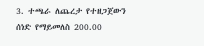3. ተጫራ ለጨረታ የተዘጋጀውን ሰነድ የማይመለስ 200.00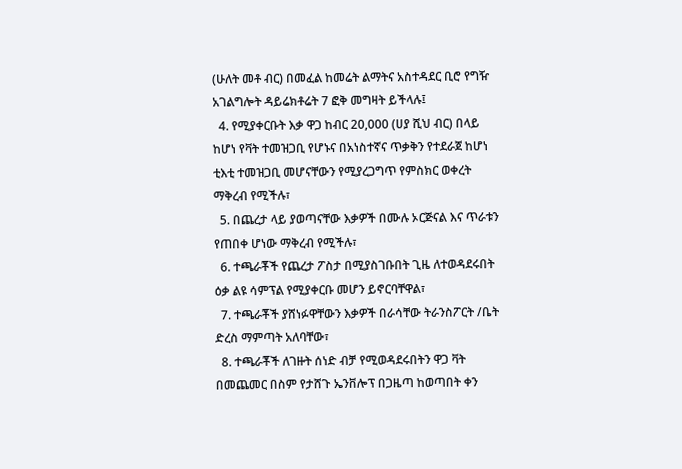(ሁለት መቶ ብር) በመፈል ከመሬት ልማትና አስተዳደር ቢሮ የግዥ አገልግሎት ዳይሬክቶሬት 7 ፎቅ መግዛት ይችላሉ፤
  4. የሚያቀርቡት እቃ ዋጋ ከብር 20,000 (ሀያ ሺህ ብር) በላይ ከሆነ የቫት ተመዝጋቢ የሆኑና በአነስተኛና ጥቃቅን የተደራጀ ከሆነ ቲእቲ ተመዝጋቢ መሆናቸውን የሚያረጋግጥ የምስክር ወቀረት ማቅረብ የሚችሉ፣
  5. በጨረታ ላይ ያወጣናቸው እቃዎች በሙሉ ኦርጅናል እና ጥራቱን የጠበቀ ሆነው ማቅረብ የሚችሉ፣
  6. ተጫራቾች የጨረታ ፖስታ በሚያስገቡበት ጊዜ ለተወዳደሩበት ዕቃ ልዩ ሳምፕል የሚያቀርቡ መሆን ይኖርባቸዋል፣
  7. ተጫራቾች ያሸነፉዋቸውን እቃዎች በራሳቸው ትራንስፖርት /ቤት ድረስ ማምጣት አለባቸው፣
  8. ተጫራቾች ለገዙት ሰነድ ብቻ የሚወዳደሩበትን ዋጋ ቫት በመጨመር በስም የታሸጉ ኤንቨሎፕ በጋዜጣ ከወጣበት ቀን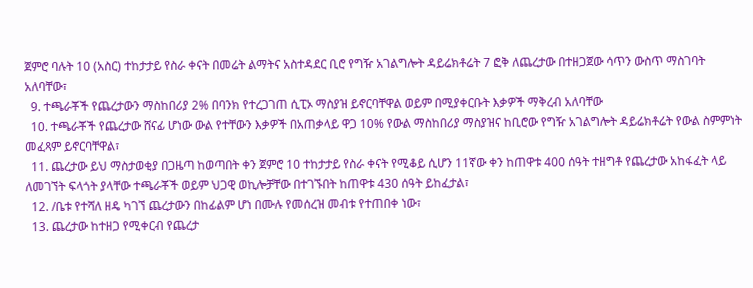ጀምሮ ባሉት 10 (አስር) ተከታታይ የስራ ቀናት በመሬት ልማትና አስተዳደር ቢሮ የግዥ አገልግሎት ዳይሬክቶሬት 7 ፎቅ ለጨረታው በተዘጋጀው ሳጥን ውስጥ ማስገባት አለባቸው፣
  9. ተጫራቾች የጨረታውን ማስከበሪያ 2% በባንክ የተረጋገጠ ሲፒኦ ማስያዝ ይኖርባቸዋል ወይም በሚያቀርቡት እቃዎች ማቅረብ አለባቸው
  10. ተጫራቾች የጨረታው ሸናፊ ሆነው ውል የተቸውን እቃዎች በአጠቃላይ ዋጋ 10% የውል ማስከበሪያ ማስያዝና ከቢሮው የግዥ አገልግሎት ዳይሬክቶሬት የውል ስምምነት መፈጻም ይኖርባቸዋል፣
  11. ጨረታው ይህ ማስታወቂያ በጋዜጣ ከወጣበት ቀን ጀምሮ 10 ተከታታይ የስራ ቀናት የሚቆይ ሲሆን 11ኛው ቀን ከጠዋቱ 400 ሰዓት ተዘግቶ የጨረታው አከፋፈት ላይ ለመገኘት ፍላጎት ያላቸው ተጫራቾች ወይም ህጋዊ ወኪሎቻቸው በተገኙበት ከጠዋቱ 430 ሰዓት ይከፈታል፣
  12. /ቤቱ የተሻለ ዘዴ ካገኘ ጨረታውን በከፊልም ሆነ በሙሉ የመሰረዝ መብቱ የተጠበቀ ነው፣
  13. ጨረታው ከተዘጋ የሚቀርብ የጨረታ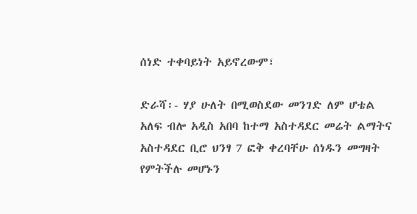ሰነድ ተቀባይነት አይኖረውም፣

ድራሻ፡- ሃያ ሁለት በሚወስደው መንገድ ለም ሆቴል አለፍ ብሎ አዲስ አበባ ከተማ አስተዳደር መሬት ልማትና አስተዳደር ቢሮ ህንፃ 7 ፎቅ ቀረባቸሁ ሰነዱን መግዛት የምትችሉ መሆኑን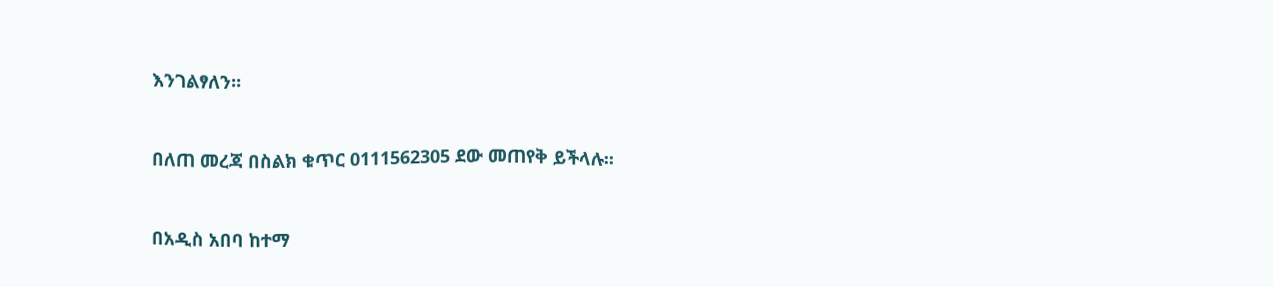እንገልፃለን፡፡



በለጠ መረጃ በስልክ ቁጥር 0111562305 ደው መጠየቅ ይችላሉ፡፡



በአዲስ አበባ ከተማ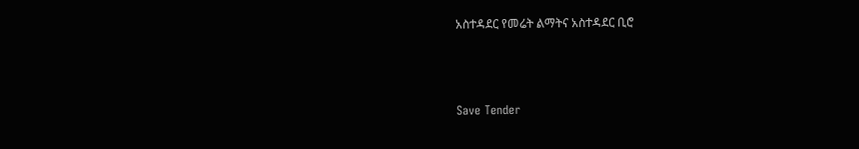አስተዳደር የመሬት ልማትና አስተዳደር ቢሮ



Save Tender